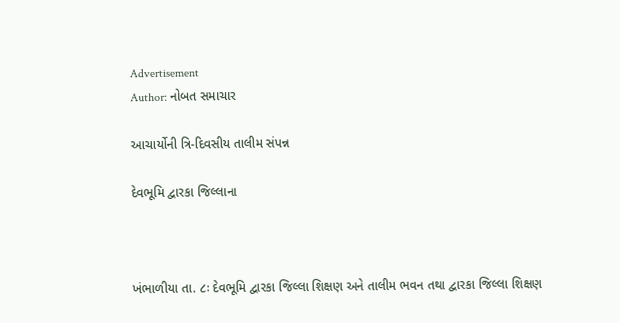Advertisement
Author: નોબત સમાચાર

આચાર્યોની ત્રિ-દિવસીય તાલીમ સંપન્ન

દેવભૂમિ દ્વારકા જિલ્લાના



ખંભાળીયા તા. ૮ઃ દેવભૂમિ દ્વારકા જિલ્લા શિક્ષણ અને તાલીમ ભવન તથા દ્વારકા જિલ્લા શિક્ષણ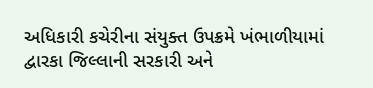અધિકારી કચેરીના સંયુક્ત ઉપક્રમે ખંભાળીયામાં દ્વારકા જિલ્લાની સરકારી અને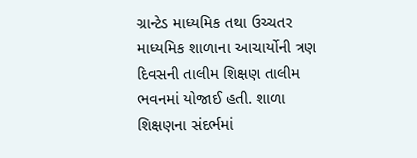ગ્રાન્ટેડ માધ્યમિક તથા ઉચ્ચતર માધ્યમિક શાળાના આચાર્યોની ત્રણ દિવસની તાલીમ શિક્ષણ તાલીમ ભવનમાં યોજાઈ હતી. શાળા શિક્ષણના સંદર્ભમાં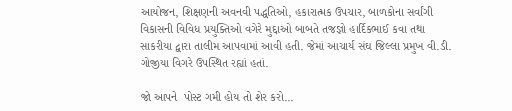આયોજન, શિક્ષણની અવનવી પદ્ધતિઓ, હકારાત્મક ઉપચાર, બાળકોના સર્વાંગી વિકાસની વિવિધ પ્રયુક્તિઓ વગેરે મુદ્દાઓ બાબતે તજજ્ઞો હાર્દિકભાઈ કવા તથા સાકરીયા દ્વારા તાલીમ આપવામાં આવી હતી. જેમાં આચાર્ય સંઘ જિલ્લા પ્રમુખ વી.ડી. ગોજીયા વિગરે ઉપસ્થિત રહ્યાં હતાં.

જો આપને  પોસ્ટ ગમી હોય તો શેર કરો...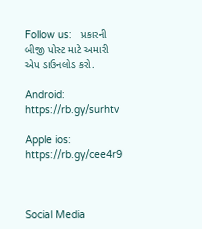Follow us:   પ્રકારની બીજી પોસ્ટ માટે અમારી એપ ડાઉનલોડ કરો.

Android: https://rb.gy/surhtv

Apple ios: https://rb.gy/cee4r9



Social Media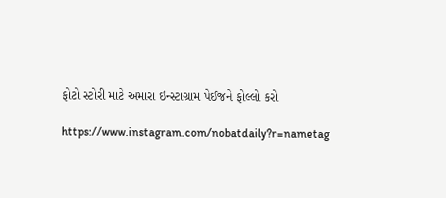ફોટો સ્ટોરી માટે અમારા ઇન્સ્ટાગ્રામ પેઈજને ફોલ્લો કરો

https://www.instagram.com/nobatdaily?r=nametag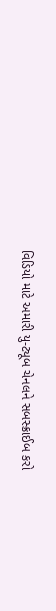વિડિયો માટે અમારી યુ-ટ્યૂબ ચેનલને સબસ્ક્રાઈબ કરો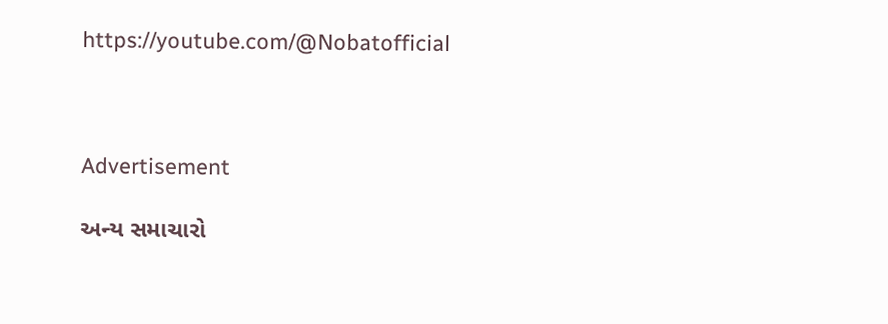https://youtube.com/@Nobatofficial



Advertisement

અન્ય સમાચારો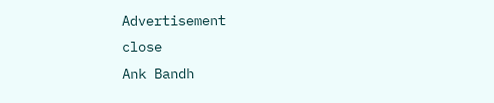Advertisement
close
Ank Bandh